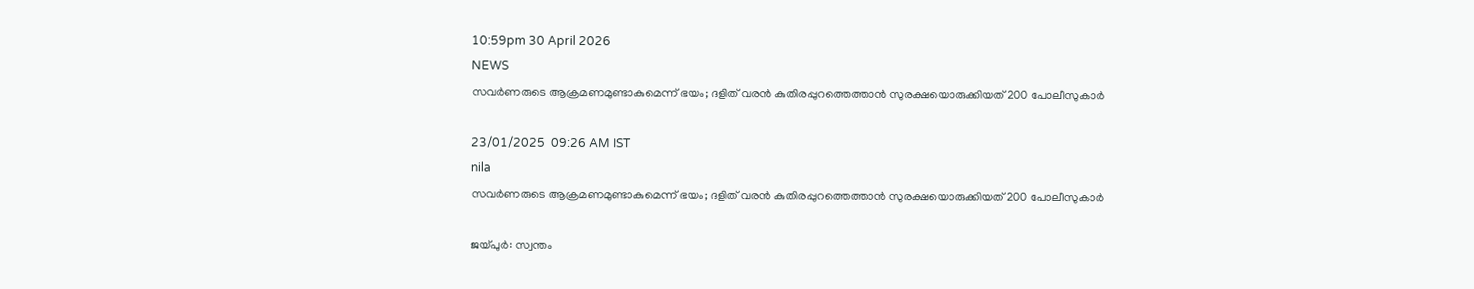10:59pm 30 April 2026
NEWS
സവർണരുടെ ആക്രമണമുണ്ടാകുമെന്ന് ഭയം; ദളിത് വരൻ കുതിരപ്പുറത്തെത്താൻ സുരക്ഷയൊരുക്കിയത് 200 പോലീസുകാര്‍

23/01/2025  09:26 AM IST
nila
സവർണരുടെ ആക്രമണമുണ്ടാകുമെന്ന് ഭയം; ദളിത് വരൻ കുതിരപ്പുറത്തെത്താൻ സുരക്ഷയൊരുക്കിയത് 200 പോലീസുകാര്‍

ജയ്പുർ: സ്വന്തം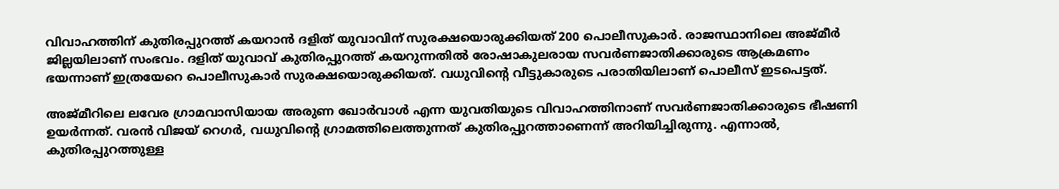വിവാഹത്തിന് കുതിരപ്പുറത്ത് കയറാൻ ദളിത് യുവാവിന് സുരക്ഷയൊരുക്കിയത് 200 പൊലീസുകാർ. രാജസ്ഥാനിലെ അജ്മീർ ജില്ലയിലാണ് സംഭവം. ദളിത് യുവാവ് കുതിരപ്പുറത്ത് കയറുന്നതിൽ രോഷാകുലരായ സവർണജാതിക്കാരുടെ ആക്രമണം ഭയന്നാണ് ഇത്രയേറെ പൊലീസുകാർ സുരക്ഷയൊരുക്കിയത്. വധുവിന്റെ വീട്ടുകാരുടെ പരാതിയിലാണ് പൊലീസ് ഇടപെട്ടത്.

അജ്മീറിലെ ലവേര ഗ്രാമവാസിയായ അരുണ ഖോർവാൾ എന്ന യുവതിയുടെ വിവാഹത്തിനാണ് സവർണജാതിക്കാരുടെ ഭീഷണി ഉയർന്നത്. വരൻ വിജയ് റെഗർ, വധുവിൻ്റെ ഗ്രാമത്തിലെത്തുന്നത് കുതിരപ്പുറത്താണെന്ന് അറിയിച്ചിരുന്നു. എന്നാൽ,  കുതിരപ്പുറത്തുള്ള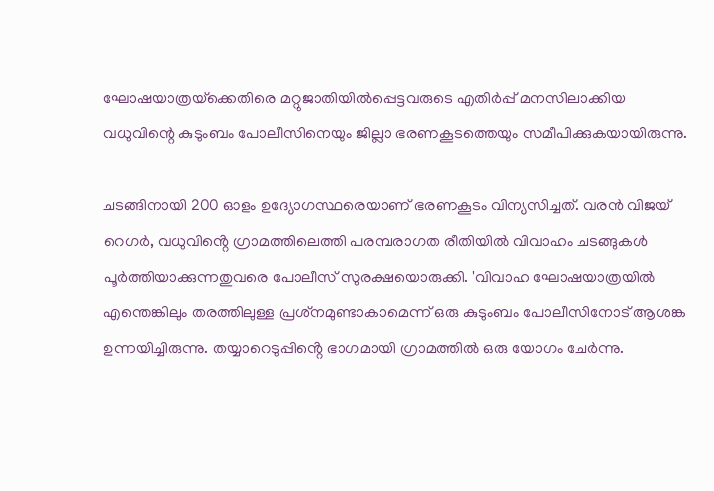ഘോഷയാത്രയ്‌ക്കെതിരെ മറ്റുജാതിയിൽപ്പെട്ടവരുടെ എതിർപ്പ് മനസിലാക്കിയ വധുവിന്റെ കുടുംബം പോലീസിനെയും ജില്ലാ ഭരണകൂടത്തെയും സമീപിക്കുകയായിരുന്നു.

ചടങ്ങിനായി 200 ഓളം ഉദ്യോഗസ്ഥരെയാണ് ഭരണകൂടം വിന്യസിച്ചത്. വരൻ വിജയ് റെഗർ, വധുവിൻ്റെ ഗ്രാമത്തിലെത്തി പരമ്പരാഗത രീതിയിൽ വിവാഹം ചടങ്ങുകൾ പൂർത്തിയാക്കുന്നതുവരെ പോലീസ് സുരക്ഷയൊരുക്കി. 'വിവാഹ ഘോഷയാത്രയിൽ എന്തെങ്കിലും തരത്തിലുള്ള പ്രശ്‌നമുണ്ടാകാമെന്ന് ഒരു കുടുംബം പോലീസിനോട് ആശങ്ക ഉന്നയിച്ചിരുന്നു. തയ്യാറെടുപ്പിൻ്റെ ഭാഗമായി ഗ്രാമത്തിൽ ഒരു യോഗം ചേർന്നു.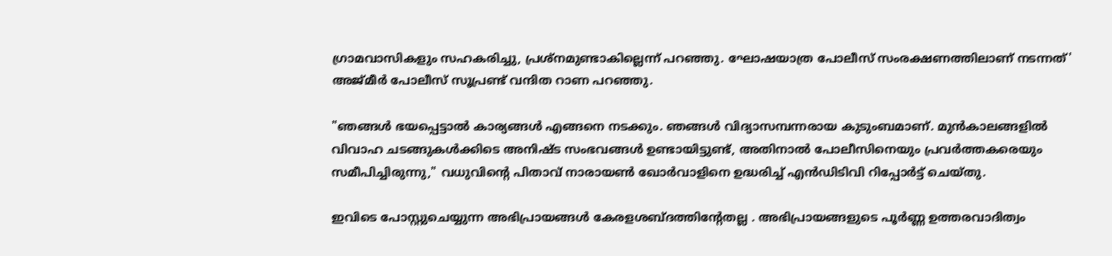ഗ്രാമവാസികളും സഹകരിച്ചു, പ്രശ്‌നമുണ്ടാകില്ലെന്ന് പറഞ്ഞു. ഘോഷയാത്ര പോലീസ് സംരക്ഷണത്തിലാണ് നടന്നത്' അജ്മീർ പോലീസ് സൂപ്രണ്ട് വന്ദിത റാണ പറഞ്ഞു.

"ഞങ്ങൾ ഭയപ്പെട്ടാൽ കാര്യങ്ങൾ എങ്ങനെ നടക്കും. ഞങ്ങൾ വിദ്യാസമ്പന്നരായ കുടുംബമാണ്. മുൻകാലങ്ങളിൽ വിവാഹ ചടങ്ങുകൾക്കിടെ അനിഷ്ട സംഭവങ്ങൾ ഉണ്ടായിട്ടുണ്ട്, അതിനാൽ പോലീസിനെയും പ്രവർത്തകരെയും സമീപിച്ചിരുന്നു," വധുവിൻ്റെ പിതാവ് നാരായൺ ഖോർവാളിനെ ഉദ്ധരിച്ച് എൻഡിടിവി റിപ്പോർട്ട് ചെയ്തു.

ഇവിടെ പോസ്റ്റുചെയ്യുന്ന അഭിപ്രായങ്ങള്‍ കേരളശബ്‌ദത്തിന്റേതല്ല . അഭിപ്രായങ്ങളുടെ പൂര്‍ണ്ണ ഉത്തരവാദിത്വം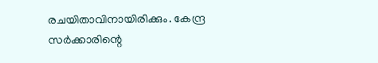രചയിതാവിനായിരിക്കും. കേന്ദ്ര സർക്കാരിന്റെ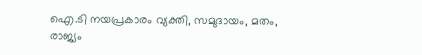ഐ.ടി നയപ്രകാരം വ്യക്തി, സമുദായം, മതം, രാജ്യം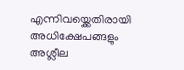എന്നിവയ്ക്കെതിരായി അധിക്ഷേപങ്ങളും അശ്ലീല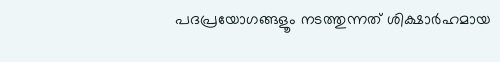പദപ്രയോഗങ്ങളൂം നടത്തുന്നത് ശിക്ഷാര്‍ഹമായ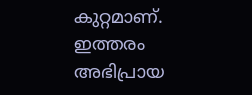കുറ്റമാണ്. ഇത്തരം അഭിപ്രായ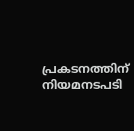പ്രകടനത്തിന് നിയമനടപടി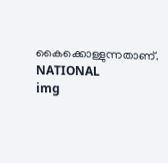കൈക്കൊള്ളുന്നതാണ്.
NATIONAL
img